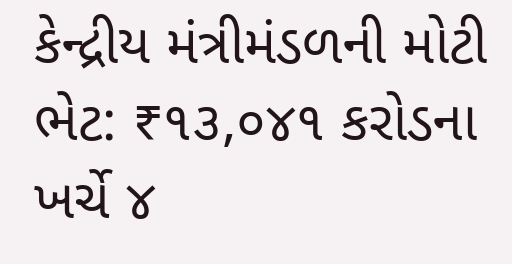કેન્દ્રીય મંત્રીમંડળની મોટી ભેટ: ₹૧૩,૦૪૧ કરોડના ખર્ચે ૪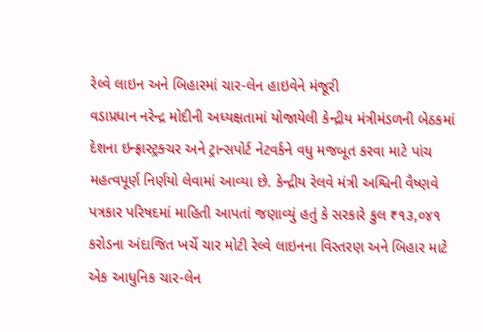રેલ્વે લાઇન અને બિહારમાં ચાર-લેન હાઇવેને મંજૂરી
વડાપ્રધાન નરેન્દ્ર મોદીની અધ્યક્ષતામાં યોજાયેલી કેન્દ્રીય મંત્રીમંડળની બેઠકમાં દેશના ઇન્ફ્રાસ્ટ્રક્ચર અને ટ્રાન્સપોર્ટ નેટવર્કને વધુ મજબૂત કરવા માટે પાંચ મહત્વપૂર્ણ નિર્ણયો લેવામાં આવ્યા છે. કેન્દ્રીય રેલવે મંત્રી અશ્વિની વૈષ્ણવે પત્રકાર પરિષદમાં માહિતી આપતાં જણાવ્યું હતું કે સરકારે કુલ ₹૧૩,૦૪૧ કરોડના અંદાજિત ખર્ચે ચાર મોટી રેલ્વે લાઇનના વિસ્તરણ અને બિહાર માટે એક આધુનિક ચાર-લેન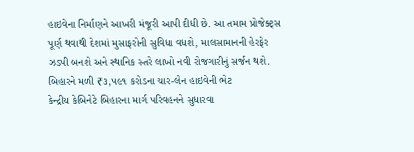હાઇવેના નિર્માણને આખરી મંજૂરી આપી દીધી છે. આ તમામ પ્રોજેક્ટ્સ પૂર્ણ થવાથી દેશમાં મુસાફરોની સુવિધા વધશે, માલસામાનની હેરફેર ઝડપી બનશે અને સ્થાનિક સ્તરે લાખો નવી રોજગારીનું સર્જન થશે.
બિહારને મળી ₹૩,૫૯૧ કરોડના ચાર-લેન હાઇવેની ભેટ
કેન્દ્રીય કેબિનેટે બિહારના માર્ગ પરિવહનને સુધારવા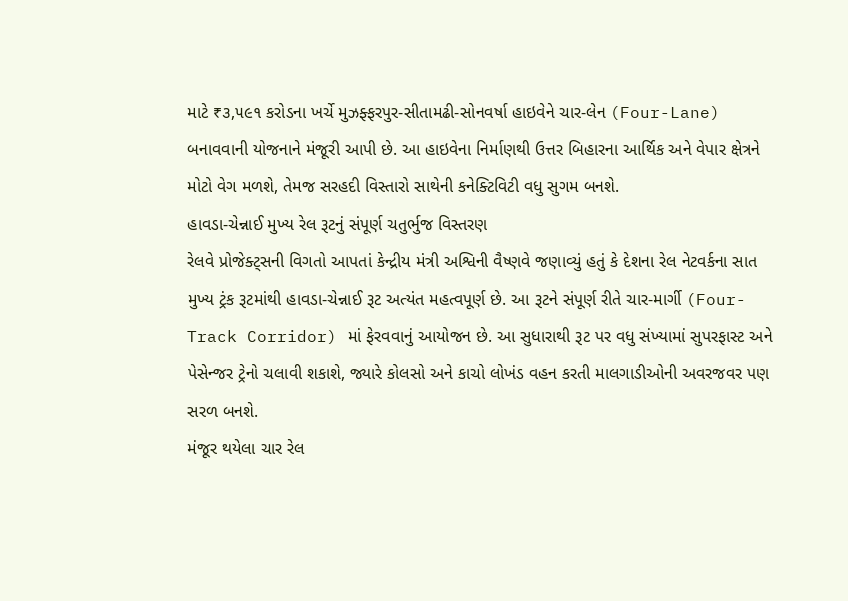માટે ₹૩,૫૯૧ કરોડના ખર્ચે મુઝફ્ફરપુર-સીતામઢી-સોનવર્ષા હાઇવેને ચાર-લેન (Four-Lane) બનાવવાની યોજનાને મંજૂરી આપી છે. આ હાઇવેના નિર્માણથી ઉત્તર બિહારના આર્થિક અને વેપાર ક્ષેત્રને મોટો વેગ મળશે, તેમજ સરહદી વિસ્તારો સાથેની કનેક્ટિવિટી વધુ સુગમ બનશે.
હાવડા-ચેન્નાઈ મુખ્ય રેલ રૂટનું સંપૂર્ણ ચતુર્ભુજ વિસ્તરણ
રેલવે પ્રોજેક્ટ્સની વિગતો આપતાં કેન્દ્રીય મંત્રી અશ્વિની વૈષ્ણવે જણાવ્યું હતું કે દેશના રેલ નેટવર્કના સાત મુખ્ય ટ્રંક રૂટમાંથી હાવડા-ચેન્નાઈ રૂટ અત્યંત મહત્વપૂર્ણ છે. આ રૂટને સંપૂર્ણ રીતે ચાર-માર્ગી (Four-Track Corridor) માં ફેરવવાનું આયોજન છે. આ સુધારાથી રૂટ પર વધુ સંખ્યામાં સુપરફાસ્ટ અને પેસેન્જર ટ્રેનો ચલાવી શકાશે, જ્યારે કોલસો અને કાચો લોખંડ વહન કરતી માલગાડીઓની અવરજવર પણ સરળ બનશે.
મંજૂર થયેલા ચાર રેલ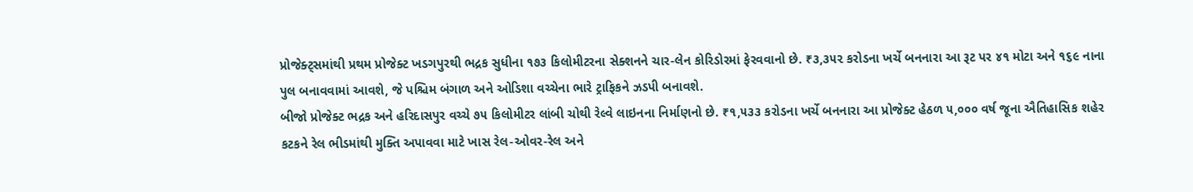પ્રોજેક્ટ્સમાંથી પ્રથમ પ્રોજેક્ટ ખડગપુરથી ભદ્રક સુધીના ૧૭૩ કિલોમીટરના સેક્શનને ચાર-લેન કોરિડોરમાં ફેરવવાનો છે. ₹૩,૩૫૨ કરોડના ખર્ચે બનનારા આ રૂટ પર ૪૧ મોટા અને ૧૬૯ નાના પુલ બનાવવામાં આવશે, જે પશ્ચિમ બંગાળ અને ઓડિશા વચ્ચેના ભારે ટ્રાફિકને ઝડપી બનાવશે.
બીજો પ્રોજેક્ટ ભદ્રક અને હરિદાસપુર વચ્ચે ૭૫ કિલોમીટર લાંબી ચોથી રેલ્વે લાઇનના નિર્માણનો છે. ₹૧,૫૩૩ કરોડના ખર્ચે બનનારા આ પ્રોજેક્ટ હેઠળ ૫,૦૦૦ વર્ષ જૂના ઐતિહાસિક શહેર કટકને રેલ ભીડમાંથી મુક્તિ અપાવવા માટે ખાસ રેલ-ઓવર-રેલ અને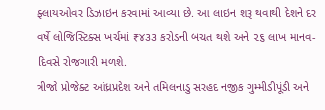ફ્લાયઓવર ડિઝાઇન કરવામાં આવ્યા છે. આ લાઇન શરૂ થવાથી દેશને દર વર્ષે લોજિસ્ટિક્સ ખર્ચમાં ₹૪૩૩ કરોડની બચત થશે અને ૨૬ લાખ માનવ-દિવસે રોજગારી મળશે.
ત્રીજો પ્રોજેક્ટ આંધ્રપ્રદેશ અને તમિલનાડુ સરહદ નજીક ગુમ્મીડીપૂંડી અને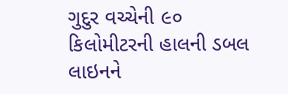ગુદુર વચ્ચેની ૯૦ કિલોમીટરની હાલની ડબલ લાઇનને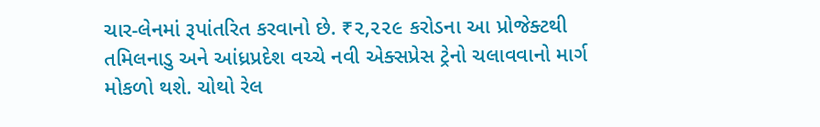ચાર-લેનમાં રૂપાંતરિત કરવાનો છે. ₹૨,૨૨૯ કરોડના આ પ્રોજેક્ટથી તમિલનાડુ અને આંધ્રપ્રદેશ વચ્ચે નવી એક્સપ્રેસ ટ્રેનો ચલાવવાનો માર્ગ મોકળો થશે. ચોથો રેલ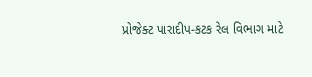પ્રોજેક્ટ પારાદીપ-કટક રેલ વિભાગ માટે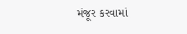મંજૂર કરવામાં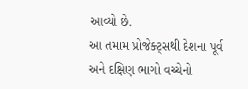આવ્યો છે.
આ તમામ પ્રોજેક્ટ્સથી દેશના પૂર્વ અને દક્ષિણ ભાગો વચ્ચેનો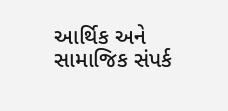આર્થિક અને સામાજિક સંપર્ક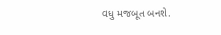વધુ મજબૂત બનશે.